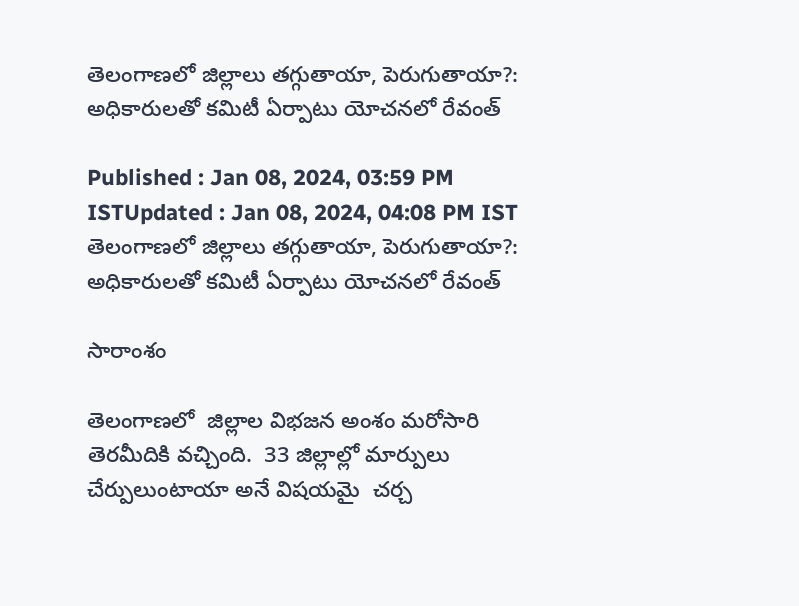తెలంగాణలో జిల్లాలు తగ్గుతాయా, పెరుగుతాయా?: అధికారులతో కమిటీ ఏర్పాటు యోచనలో రేవంత్

Published : Jan 08, 2024, 03:59 PM ISTUpdated : Jan 08, 2024, 04:08 PM IST
తెలంగాణలో జిల్లాలు తగ్గుతాయా, పెరుగుతాయా?: అధికారులతో కమిటీ ఏర్పాటు యోచనలో రేవంత్

సారాంశం

తెలంగాణలో  జిల్లాల విభజన అంశం మరోసారి తెరమీదికి వచ్చింది.  33 జిల్లాల్లో మార్పులు చేర్పులుంటాయా అనే విషయమై  చర్చ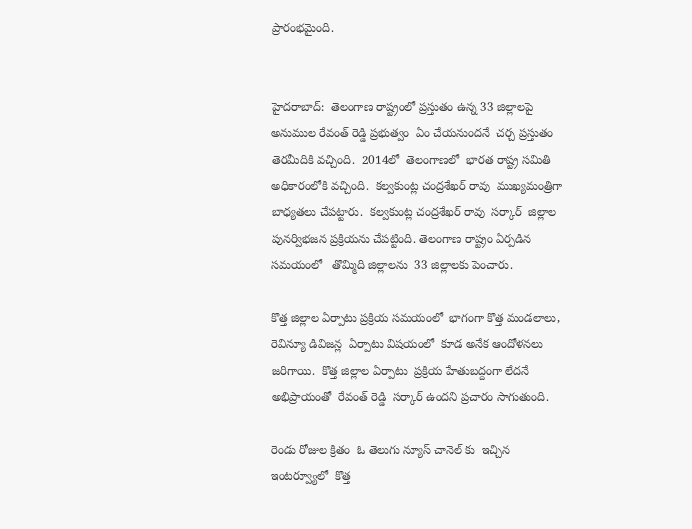ప్రారంభమైంది.


హైదరాబాద్:  తెలంగాణ రాష్ట్రంలో ప్రస్తుతం ఉన్న 33 జిల్లాలపై  అనుముల రేవంత్ రెడ్డి ప్రభుత్వం  ఏం చేయనుందనే  చర్చ ప్రస్తుతం  తెరమీదికి వచ్చింది.  2014లో  తెలంగాణలో  భారత రాష్ట్ర సమితి అధికారంలోకి వచ్చింది.  కల్వకుంట్ల చంద్రశేఖర్ రావు  ముఖ్యమంత్రిగా బాధ్యతలు చేపట్టారు.  కల్వకుంట్ల చంద్రశేఖర్ రావు  సర్కార్  జిల్లాల పునర్విభజన ప్రక్రియను చేపట్టింది. తెలంగాణ రాష్ట్రం ఏర్పడిన  సమయంలో   తొమ్మిది జిల్లాలను  33 జిల్లాలకు పెంచారు.

కొత్త జిల్లాల ఏర్పాటు ప్రక్రియ సమయంలో  భాగంగా కొత్త మండలాలు, రెవిన్యూ డివిజన్ల  ఏర్పాటు విషయంలో  కూడ అనేక ఆందోళనలు జరిగాయి.  కొత్త జిల్లాల ఏర్పాటు  ప్రక్రియ హేతుబద్దంగా లేదనే అభిప్రాయంతో  రేవంత్ రెడ్డి  సర్కార్ ఉందని ప్రచారం సాగుతుంది.

రెండు రోజుల క్రితం  ఓ తెలుగు న్యూస్ చానెల్ కు  ఇచ్చిన ఇంటర్వ్యూలో  కొత్త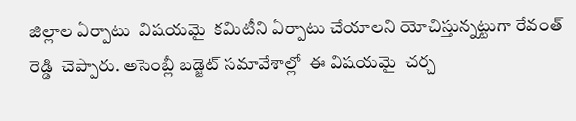జిల్లాల ఏర్పాటు  విషయమై  కమిటీని ఏర్పాటు చేయాలని యోచిస్తున్నట్టుగా రేవంత్ రెడ్డి  చెప్పారు. అసెంబ్లీ బడ్జెట్ సమావేశాల్లో  ఈ విషయమై  చర్చ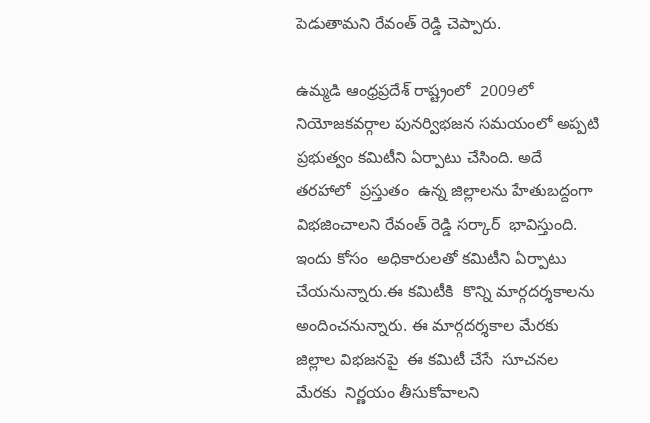పెడుతామని రేవంత్ రెడ్డి చెప్పారు.

ఉమ్మడి ఆంధ్రప్రదేశ్ రాష్ట్రంలో  2009లో  నియోజకవర్గాల పునర్విభజన సమయంలో అప్పటి ప్రభుత్వం కమిటీని ఏర్పాటు చేసింది. అదే తరహాలో  ప్రస్తుతం  ఉన్న జిల్లాలను హేతుబద్దంగా  విభజించాలని రేవంత్ రెడ్డి సర్కార్  భావిస్తుంది.   ఇందు కోసం  అధికారులతో కమిటీని ఏర్పాటు చేయనున్నారు.ఈ కమిటీకి  కొన్ని మార్గదర్శకాలను  అందించనున్నారు. ఈ మార్గదర్శకాల మేరకు జిల్లాల విభజనపై  ఈ కమిటీ చేసే  సూచనల మేరకు  నిర్ణయం తీసుకోవాలని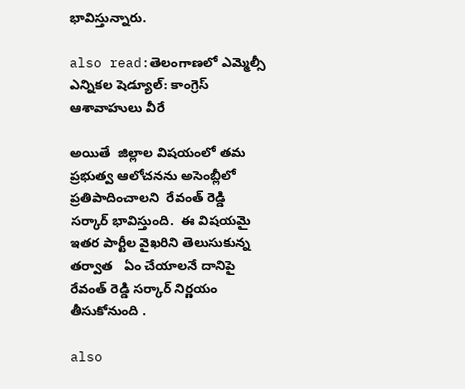భావిస్తున్నారు.

also read:తెలంగాణలో ఎమ్మెల్సీ ఎన్నికల షెడ్యూల్: కాంగ్రెస్ ఆశావాహులు వీరే

అయితే  జిల్లాల విషయంలో తమ ప్రభుత్వ ఆలోచనను అసెంబ్లీలో  ప్రతిపాదించాలని  రేవంత్ రెడ్డి సర్కార్ భావిస్తుంది.  ఈ విషయమై  ఇతర పార్టీల వైఖరిని తెలుసుకున్న తర్వాత   ఏం చేయాలనే దానిపై  రేవంత్ రెడ్డి సర్కార్ నిర్ణయం తీసుకోనుంది .

also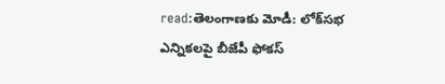read:తెలంగాణకు మోడీ: లోక్‌సభ ఎన్నికలపై బీజేపీ ఫోకస్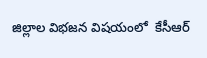జిల్లాల విభజన విషయంలో  కేసీఆర్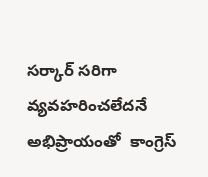సర్కార్ సరిగా వ్యవహరించలేదనే అభిప్రాయంతో  కాంగ్రెస్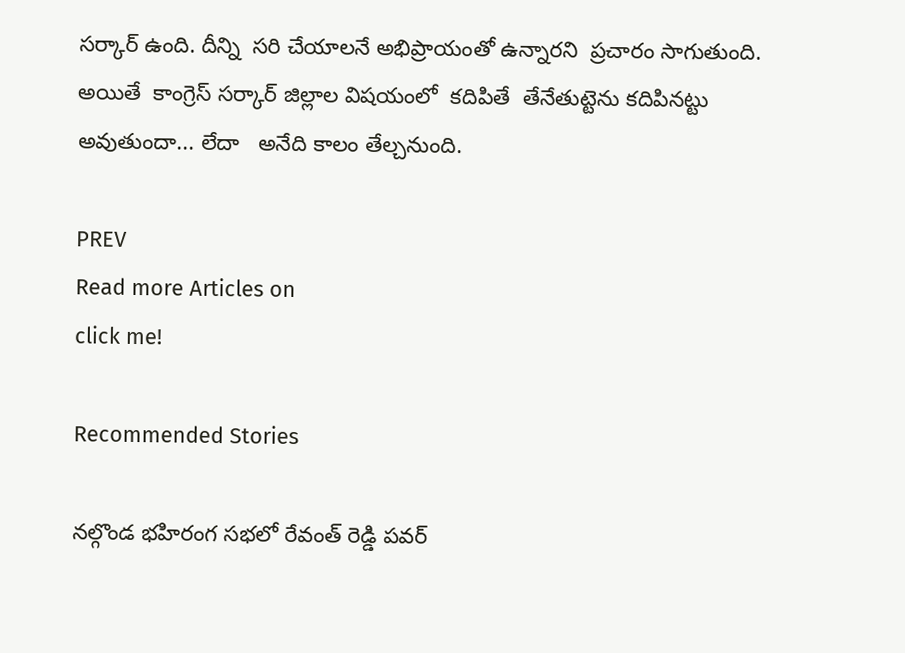సర్కార్ ఉంది. దీన్ని  సరి చేయాలనే అభిప్రాయంతో ఉన్నారని  ప్రచారం సాగుతుంది. అయితే  కాంగ్రెస్ సర్కార్ జిల్లాల విషయంలో  కదిపితే  తేనేతుట్టెను కదిపినట్టు అవుతుందా... లేదా   అనేది కాలం తేల్చనుంది.

PREV
Read more Articles on
click me!

Recommended Stories

నల్గొండ భహిరంగ సభలో రేవంత్ రెడ్డి పవర్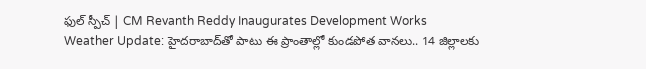ఫుల్ స్పీచ్ | CM Revanth Reddy Inaugurates Development Works
Weather Update: హైదరాబాద్‌తో పాటు ఈ ప్రాంతాల్లో కుండపోత వానలు.. 14 జిల్లాలకు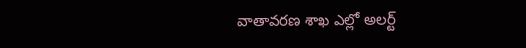వాతావరణ శాఖ ఎల్లో అలర్ట్